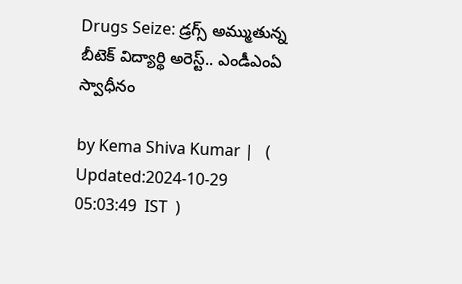Drugs Seize: డ్రగ్స్ అమ్ముతున్న బీటెక్ విద్యార్థి అరెస్ట్.. ఎండీఎంఏ స్వాధీనం

by Kema Shiva Kumar |   (  Updated:2024-10-29 05:03:49  IST  )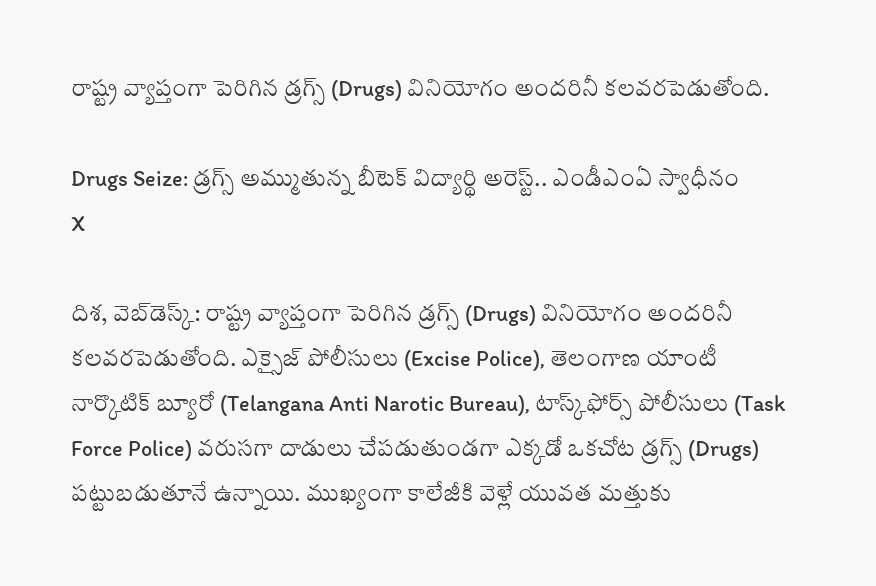రాష్ట్ర వ్యాప్తంగా పెరిగిన డ్రగ్స్ (Drugs) వినియోగం అందరినీ కలవరపెడుతోంది.

Drugs Seize: డ్రగ్స్ అమ్ముతున్న బీటెక్ విద్యార్థి అరెస్ట్.. ఎండీఎంఏ స్వాధీనం
X

దిశ, వెబ్‌డెస్క్: రాష్ట్ర వ్యాప్తంగా పెరిగిన డ్రగ్స్ (Drugs) వినియోగం అందరినీ కలవరపెడుతోంది. ఎక్సైజ్ పోలీసులు (Excise Police), తెలంగాణ యాంటీ నార్కొటిక్ బ్యూరో (Telangana Anti Narotic Bureau), టాస్క్‌ఫోర్స్ పోలీసులు (Task Force Police) వరుసగా దాడులు చేపడుతుండగా ఎక్కడో ఒకచోట డ్రగ్స్ (Drugs) పట్టుబడుతూనే ఉన్నాయి. ముఖ్యంగా కాలేజీకి వెళ్లే యువత మత్తుకు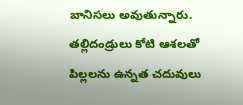బానిసలు అవుతున్నారు. తల్లిదండ్రులు కోటి ఆశలతో పిల్లలను ఉన్నత చదువులు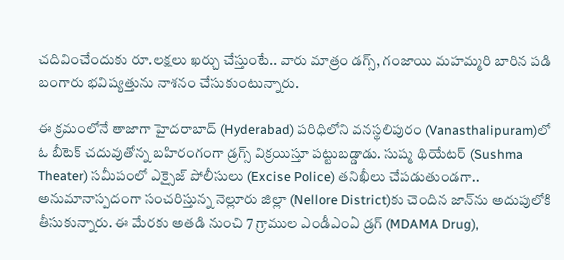చదివించేందుకు రూ.లక్షలు ఖర్చు చేస్తుంటే.. వారు మాత్రం డగ్స్, గంజాయి మహమ్మరి బారిన పడి బంగారు భవిష్యత్తును నాశనం చేసుకుంటున్నారు.

ఈ క్రమంలోనే తాజాగా హైదరాబాద్ (Hyderabad) పరిధిలోని వనస్థలిపురం (Vanasthalipuram)లో ఓ బీటెక్ చదువుతోన్న బహిరంగంగా డ్రగ్స్ విక్రయిస్తూ పట్టుబడ్డాడు. సుష్మ థియేటర్ (Sushma Theater) సమీపంలో ఎక్సైజ్ పోలీసులు (Excise Police) తనిఖీలు చేపడుతుండగా.. అనుమానాస్పదంగా సంచరిస్తున్న నెల్లూరు జిల్లా (Nellore District)కు చెందిన జాన్‌ను అదుపులోకి తీసుకున్నారు. ఈ మేరకు అతడి నుంచి 7 గ్రాముల ఎండీఎంఏ డ్రగ్ (MDAMA Drug),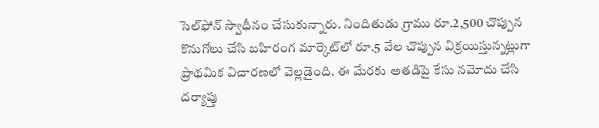సెల్‌ఫోన్ స్వాధీనం చేసుకున్నారు. నిందితుడు గ్రాము రూ.2,500 చొప్పున కొనుగోలు చేసి బహిరంగ మార్కెట్‌లో రూ.5 వేల చొప్పున విక్రయిస్తున్నట్లుగా ప్రాథమిక విచారణలో వెల్లడైంది. ఈ మేరకు అతడిపై కేసు నమోదు చేసి దర్యాప్తు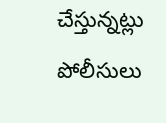చేస్తున్నట్లు పోలీసులు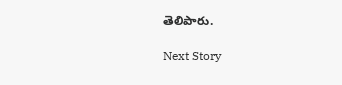తెలిపారు.

Next Story